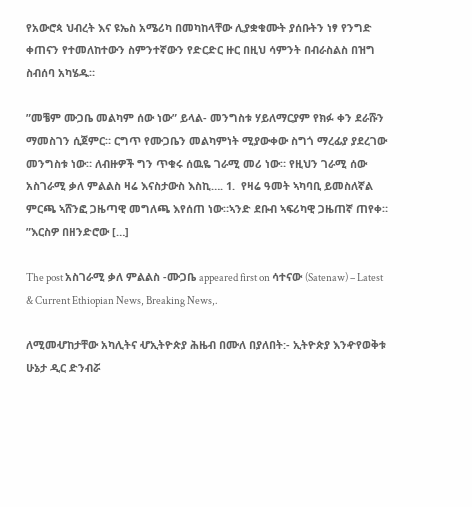የአውሮጳ ህብረት እና ዩኤስ አሜሪካ በመካከላቸው ሊያቋቁሙት ያሰቡትን ነፃ የንግድ ቀጠናን የተመለከተውን ስምንተኛውን የድርድር ዙር በዚህ ሳምንት በብራስልስ በዝግ ስብሰባ አካሄዱ።

”መቼም ሙጋቤ መልካም ሰው ነው” ይላል- መንግስቱ ሃይለማርያም የክፉ ቀን ደራሹን ማመስገን ሲጀምር። ርግጥ የሙጋቤን መልካምነት ሚያውቀው ስግጎ ማረፊያ ያደረገው መንግስቱ ነው። ለብዙዎች ግን ጥቁሩ ሰዉዬ ገራሚ መሪ ነው። የዚህን ገራሚ ሰው አስገራሚ ቃለ ምልልስ ዛሬ እናስታውስ እስኪ…. 1.  የዛሬ ዓመት ኣካባቢ ይመስለኛል ምርጫ ኣሸንፎ ጋዜጣዊ መግለጫ እየሰጠ ነው።ኣንድ ደቡብ ኣፍሪካዊ ጋዜጠኛ ጠየቀ። ”እርስዎ በዘንድሮው […]

The post አስገራሚ ቃለ ምልልስ -ሙጋቤ appeared first on ሳተናው (Satenaw) – Latest & Current Ethiopian News, Breaking News,.

ለሚመሇከታቸው አካሊትና ሇኢትዮጵያ ሕዜብ በሙለ በያለበት:- ኢትዮጵያ እንዯየወቅቱ ሁኔታ ዲር ድንብሯ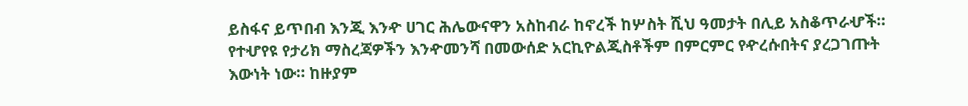ይስፋና ይጥበብ እንጂ እንዯ ሀገር ሕሌውናዋን አስከብራ ከኖረች ከሦስት ሺህ ዓመታት በሊይ አስቆጥራሇች። የተሇየዩ የታሪክ ማስረጃዎችን እንዯመንሻ በመውሰድ አርኪዮልጂስቶችም በምርምር የዯረሱበትና ያረጋገጡት እውነት ነው። ከዙያም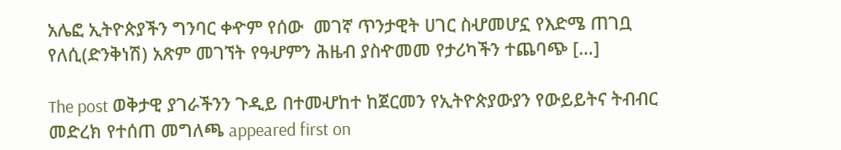አሌፎ ኢትዮጵያችን ግንባር ቀዯም የሰው  መገኛ ጥንታዊት ሀገር ስሇመሆኗ የእድሜ ጠገቧ የለሲ(ድንቅነሽ) አጽም መገኘት የዓሇምን ሕዜብ ያስዯመመ የታሪካችን ተጨባጭ […]

The post ወቅታዊ ያገራችንን ጉዲይ በተመሇከተ ከጀርመን የኢትዮጵያውያን የውይይትና ትብብር መድረክ የተሰጠ መግለጫ appeared first on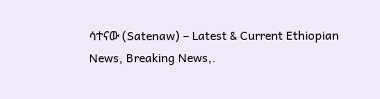ሳተናው (Satenaw) – Latest & Current Ethiopian News, Breaking News,.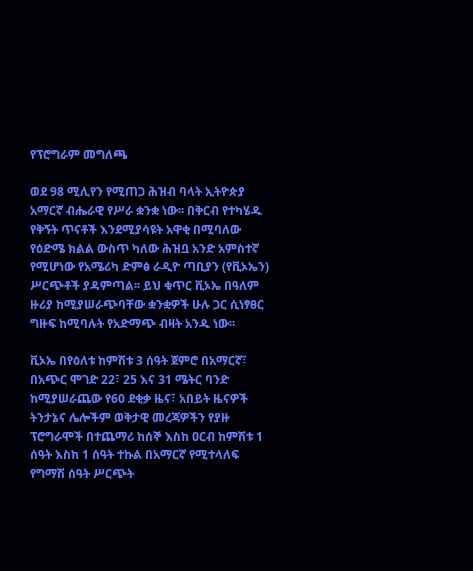የፕሮግራም መግለጫ

ወደ 98 ሚሊየን የሚጠጋ ሕዝብ ባላት ኢትዮጵያ አማርኛ ብሔራዊ የሥራ ቋንቋ ነው፡፡ በቅርብ የተካሄዱ የቅኝት ጥናቶች እንደሚያሳዩት አዋቂ በሚባለው የዕድሜ ክልል ውስጥ ካለው ሕዝቧ አንድ አምስተኛ የሚሆነው የአሜሪካ ድምፅ ራዲዮ ጣቢያን (የቪኦኤን) ሥርጭቶች ያዳምጣል፡፡ ይህ ቁጥር ቪኦኤ በዓለም ዙሪያ ከሚያሠራጭባቸው ቋንቋዎች ሁሉ ጋር ሲነፃፀር ግዙፍ ከሚባሉት የአድማጭ ብዛት አንዱ ነው፡፡

ቪኦኤ በየዕለቱ ከምሽቱ 3 ሰዓት ጀምሮ በአማርኛ፣ በአጭር ሞገድ 22፣ 25 እና 31 ሜትር ባንድ ከሚያሠራጨው የ60 ደቂቃ ዜና፣ አበይት ዜናዎች ትንታኔና ሌሎችም ወቅታዊ መረጃዎችን የያዙ ፕሮግራሞች በተጨማሪ ከሰኞ እስከ ዐርብ ከምሽቱ 1 ሰዓት እስከ 1 ሰዓት ተኩል በአማርኛ የሚተላለፍ የግማሽ ሰዓት ሥርጭት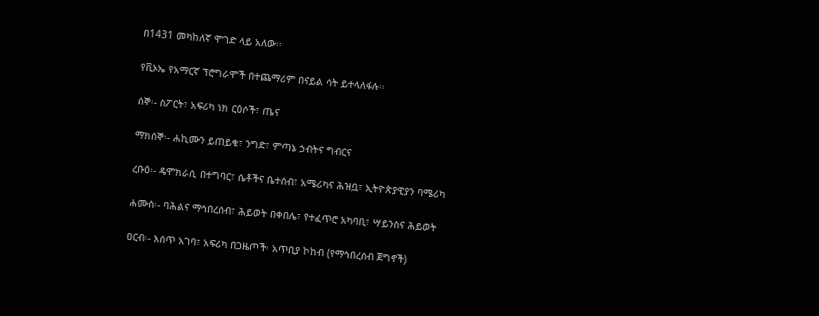በ1431 መካከለኛ ሞገድ ላይ አለው፡፡

የቪኦኤ የአማርኛ ፕሮግራሞች በተጨማሪም በናይል ሳት ይተላለፋሉ፡፡

ሰኞ፡- ስፖርት፣ አፍሪካ ነክ ርዕሶች፣ ጤና

ማክሰኞ፡- ሐኪሙን ይጠይቁ፣ ንግድ፣ ምጣኔ ኃብትና ግብርና

ረቡዕ፡- ዴሞክራሲ በተግባር፣ ሴቶችና ቤተሰብ፣ አሜሪካና ሕዝቧ፣ ኢትዮጵያዊያን ባሜሪካ

ሐሙስ፡- ባሕልና ማኅበረሰብ፣ ሕይወት በቀበሌ፣ የተፈጥሮ አካባቢ፣ ሣይንስና ሕይወት

ዐርብ፡- እሰጥ አገባ፣ አፍሪካ በጋዜጦች፡ አጥቢያ ኮከብ (የማኅበረሰብ ጀግኖች)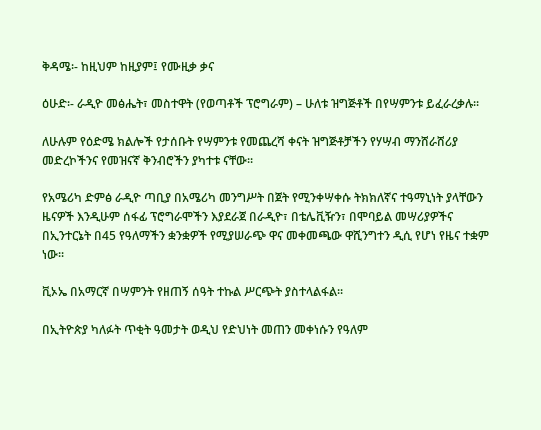ቅዳሜ፡- ከዚህም ከዚያም፤ የሙዚቃ ቃና

ዕሁድ፡- ራዲዮ መፅሔት፣ መስተዋት (የወጣቶች ፕሮግራም) – ሁለቱ ዝግጅቶች በየሣምንቱ ይፈራረቃሉ፡፡

ለሁሉም የዕድሜ ክልሎች የታሰቡት የሣምንቱ የመጨረሻ ቀናት ዝግጅቶቻችን የሃሣብ ማንሸራሸሪያ መድረኮችንና የመዝናኛ ቅንብሮችን ያካተቱ ናቸው፡፡

የአሜሪካ ድምፅ ራዲዮ ጣቢያ በአሜሪካ መንግሥት በጀት የሚንቀሣቀሱ ትክክለኛና ተዓማኒነት ያላቸውን ዜናዎች እንዲሁም ሰፋፊ ፕሮግራሞችን እያደራጀ በራዲዮ፣ በቴሌቪዥን፣ በሞባይል መሣሪያዎችና በኢንተርኔት በ45 የዓለማችን ቋንቋዎች የሚያሠራጭ ዋና መቀመጫው ዋሺንግተን ዲሲ የሆነ የዜና ተቋም ነው፡፡

ቪኦኤ በአማርኛ በሣምንት የዘጠኝ ሰዓት ተኩል ሥርጭት ያስተላልፋል፡፡

በኢትዮጵያ ካለፉት ጥቂት ዓመታት ወዲህ የድህነት መጠን መቀነሱን የዓለም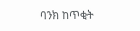ባንክ ከጥቂት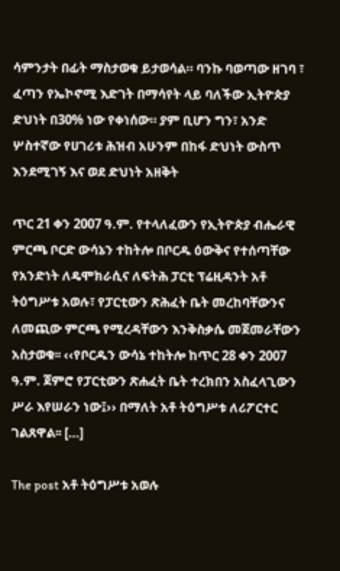ሳምንታት በፊት ማስታወቁ ይታወሳል። ባንኩ ባወጣው ዘገባ ፣ ፈጣን የኤኮኖሚ እድገት በማሳየት ላይ ባለችው ኢትዮጵያ ድህነት በ30% ነው የቀነሰው። ያም ቢሆን ግን፣ አንድ ሦስተኛው የሀገሪቱ ሕዝብ አሁንም በከፋ ድህነት ውስጥ እንደሚገኝ እና ወደ ድህነት አዘቅት

ጥር 21 ቀን 2007 ዓ.ም. የተላለፈውን የኢትዮጵያ ብሔራዊ ምርጫ ቦርድ ውሳኔን ተከትሎ በቦርዱ ዕውቅና የተሰጣቸው የአንድነት ለዴሞክራሲና ለፍትሕ ፓርቲ ፕሬዚዳንት አቶ ትዕግሥቱ አወሉ፣ የፓርቲውን ጽሕፈት ቤት መረከባቸውንና ለመጪው ምርጫ የሚረዳቸውን እንቅስቃሴ መጀመራቸውን አስታወቁ፡፡ ‹‹የቦርዱን ውሳኔ ተከትሎ ከጥር 28 ቀን 2007 ዓ.ም. ጀምሮ የፓርቲውን ጽሐፈት ቤት ተረክበን አስፈላጊውን ሥራ እየሠራን ነው፤›› በማለት አቶ ትዕግሥቱ ለሪፖርተር ገልጸዋል፡፡ […]

The post አቶ ትዕግሥቱ አወሉ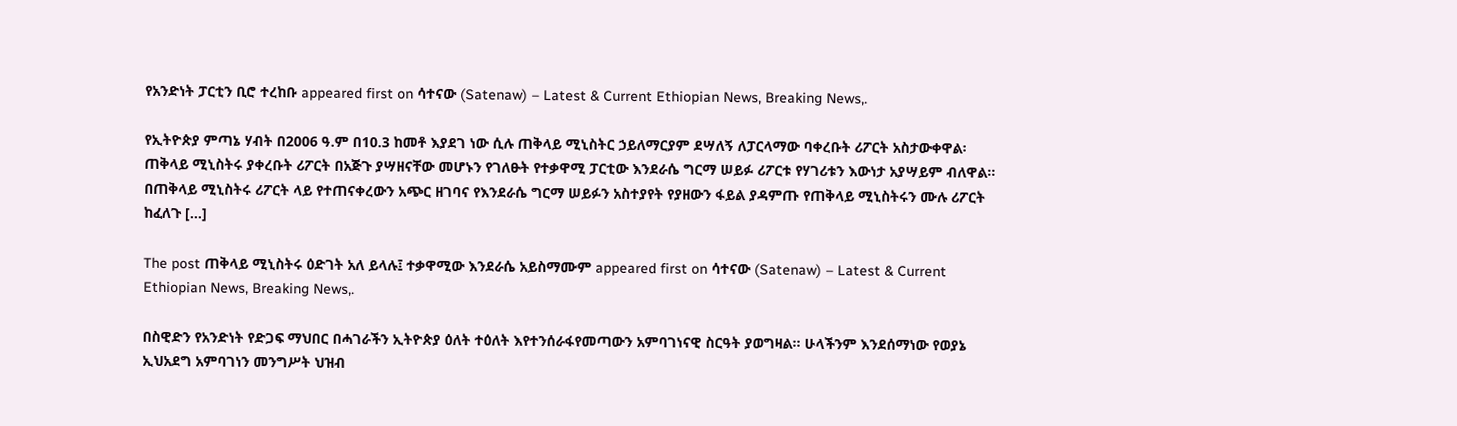የአንድነት ፓርቲን ቢሮ ተረከቡ appeared first on ሳተናው (Satenaw) – Latest & Current Ethiopian News, Breaking News,.

የኢትዮጵያ ምጣኔ ሃብት በ2006 ዓ.ም በ10.3 ከመቶ እያደገ ነው ሲሉ ጠቅላይ ሚኒስትር ኃይለማርያም ደሣለኝ ለፓርላማው ባቀረቡት ሪፖርት አስታውቀዋል፡ ጠቅላይ ሚኒስትሩ ያቀረቡት ሪፖርት በአጅጉ ያሣዘናቸው መሆኑን የገለፁት የተቃዋሚ ፓርቲው እንደራሴ ግርማ ሠይፉ ሪፖርቱ የሃገሪቱን እውነታ አያሣይም ብለዋል፡፡ በጠቅላይ ሚኒስትሩ ሪፖርት ላይ የተጠናቀረውን አጭር ዘገባና የእንደራሴ ግርማ ሠይፉን አስተያየት የያዘውን ፋይል ያዳምጡ የጠቅላይ ሚኒስትሩን ሙሉ ሪፖርት ከፈለጉ […]

The post ጠቅላይ ሚኒስትሩ ዕድገት አለ ይላሉ፤ ተቃዋሚው እንደራሴ አይስማሙም appeared first on ሳተናው (Satenaw) – Latest & Current Ethiopian News, Breaking News,.

በስዊድን የአንድነት የድጋፍ ማህበር በሓገራችን ኢትዮጵያ ዕለት ተዕለት እየተንሰራፋየመጣውን አምባገነናዊ ስርዓት ያወግዛል፡፡ ሁላችንም እንደሰማነው የወያኔ ኢህአደግ አምባገነን መንግሥት ህዝብ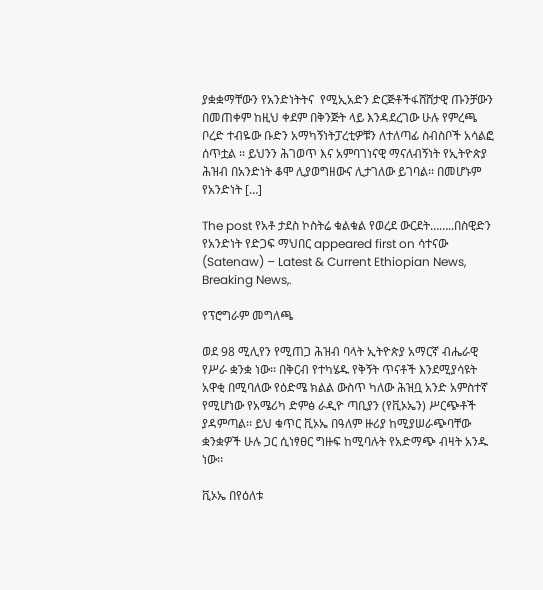ያቋቋማቸውን የአንድነትትና  የሚኢአድን ድርጅቶችፋሸሸታዊ ጡንቻውን በመጠቀም ከዚህ ቀደም በቅንጅት ላይ እንዳደረገው ሁሉ የምረጫ ቦረድ ተብዬው ቡድን አማካኝነትፓረቲዎቹን ለተለጣፊ ስብስቦች አሳልፎ ሰጥቷል ፡፡ ይህንን ሕገወጥ እና አምባገነናዊ ማናለብኝነት የኢትዮጵያ ሕዝብ በአንድነት ቆሞ ሊያወግዘውና ሊታገለው ይገባል፡፡ በመሆኑም የአንድነት […]

The post የአቶ ታደስ ኮስትሬ ቁልቁል የወረደ ውርደት……..በስዊድን የአንድነት የድጋፍ ማህበር appeared first on ሳተናው (Satenaw) – Latest & Current Ethiopian News, Breaking News,.

የፕሮግራም መግለጫ

ወደ 98 ሚሊየን የሚጠጋ ሕዝብ ባላት ኢትዮጵያ አማርኛ ብሔራዊ የሥራ ቋንቋ ነው፡፡ በቅርብ የተካሄዱ የቅኝት ጥናቶች እንደሚያሳዩት አዋቂ በሚባለው የዕድሜ ክልል ውስጥ ካለው ሕዝቧ አንድ አምስተኛ የሚሆነው የአሜሪካ ድምፅ ራዲዮ ጣቢያን (የቪኦኤን) ሥርጭቶች ያዳምጣል፡፡ ይህ ቁጥር ቪኦኤ በዓለም ዙሪያ ከሚያሠራጭባቸው ቋንቋዎች ሁሉ ጋር ሲነፃፀር ግዙፍ ከሚባሉት የአድማጭ ብዛት አንዱ ነው፡፡

ቪኦኤ በየዕለቱ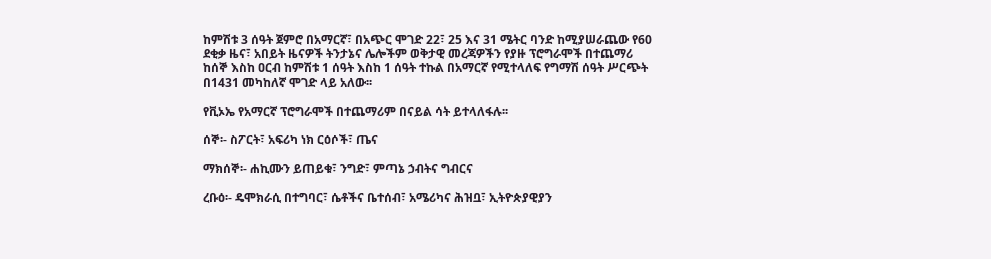ከምሽቱ 3 ሰዓት ጀምሮ በአማርኛ፣ በአጭር ሞገድ 22፣ 25 እና 31 ሜትር ባንድ ከሚያሠራጨው የ60 ደቂቃ ዜና፣ አበይት ዜናዎች ትንታኔና ሌሎችም ወቅታዊ መረጃዎችን የያዙ ፕሮግራሞች በተጨማሪ ከሰኞ እስከ ዐርብ ከምሽቱ 1 ሰዓት እስከ 1 ሰዓት ተኩል በአማርኛ የሚተላለፍ የግማሽ ሰዓት ሥርጭት በ1431 መካከለኛ ሞገድ ላይ አለው፡፡

የቪኦኤ የአማርኛ ፕሮግራሞች በተጨማሪም በናይል ሳት ይተላለፋሉ፡፡

ሰኞ፡- ስፖርት፣ አፍሪካ ነክ ርዕሶች፣ ጤና

ማክሰኞ፡- ሐኪሙን ይጠይቁ፣ ንግድ፣ ምጣኔ ኃብትና ግብርና

ረቡዕ፡- ዴሞክራሲ በተግባር፣ ሴቶችና ቤተሰብ፣ አሜሪካና ሕዝቧ፣ ኢትዮጵያዊያን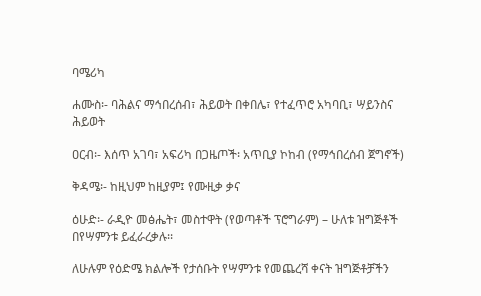ባሜሪካ

ሐሙስ፡- ባሕልና ማኅበረሰብ፣ ሕይወት በቀበሌ፣ የተፈጥሮ አካባቢ፣ ሣይንስና ሕይወት

ዐርብ፡- እሰጥ አገባ፣ አፍሪካ በጋዜጦች፡ አጥቢያ ኮከብ (የማኅበረሰብ ጀግኖች)

ቅዳሜ፡- ከዚህም ከዚያም፤ የሙዚቃ ቃና

ዕሁድ፡- ራዲዮ መፅሔት፣ መስተዋት (የወጣቶች ፕሮግራም) – ሁለቱ ዝግጅቶች በየሣምንቱ ይፈራረቃሉ፡፡

ለሁሉም የዕድሜ ክልሎች የታሰቡት የሣምንቱ የመጨረሻ ቀናት ዝግጅቶቻችን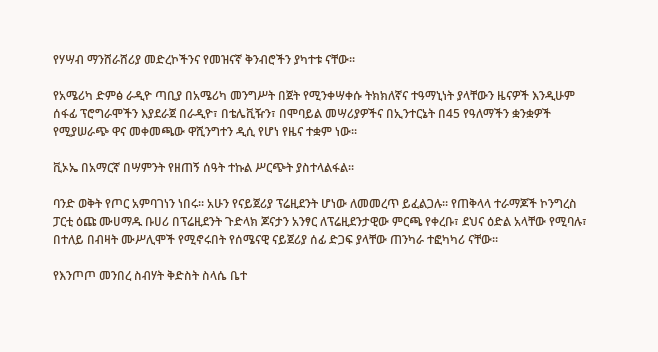የሃሣብ ማንሸራሸሪያ መድረኮችንና የመዝናኛ ቅንብሮችን ያካተቱ ናቸው፡፡

የአሜሪካ ድምፅ ራዲዮ ጣቢያ በአሜሪካ መንግሥት በጀት የሚንቀሣቀሱ ትክክለኛና ተዓማኒነት ያላቸውን ዜናዎች እንዲሁም ሰፋፊ ፕሮግራሞችን እያደራጀ በራዲዮ፣ በቴሌቪዥን፣ በሞባይል መሣሪያዎችና በኢንተርኔት በ45 የዓለማችን ቋንቋዎች የሚያሠራጭ ዋና መቀመጫው ዋሺንግተን ዲሲ የሆነ የዜና ተቋም ነው፡፡

ቪኦኤ በአማርኛ በሣምንት የዘጠኝ ሰዓት ተኩል ሥርጭት ያስተላልፋል፡፡

ባንድ ወቅት የጦር አምባገነን ነበሩ። አሁን የናይጀሪያ ፕሬዚደንት ሆነው ለመመረጥ ይፈልጋሉ። የጠቅላላ ተራማጆች ኮንግረስ ፓርቲ ዕጩ ሙሀማዱ ቡሀሪ በፕሬዚደንት ጉድላክ ጆናታን አንፃር ለፕሬዚደንታዊው ምርጫ የቀረቡ፣ ደህና ዕድል አላቸው የሚባሉ፣ በተለይ በብዛት ሙሥሊሞች የሚኖሩበት የሰሜናዊ ናይጀሪያ ሰፊ ድጋፍ ያላቸው ጠንካራ ተፎካካሪ ናቸው።

የእንጦጦ መንበረ ስብሃት ቅድስት ስላሴ ቤተ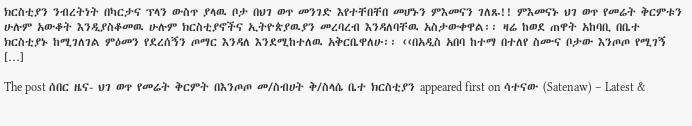ክርስቲያን ንብረትነት በካርታና ፕላን ውስጥ ያላዉ ቦታ በህገ ወጥ መንገድ እየተቸበቸበ መሆኑን ምእመናን ገለጹ!! ምእመናኑ ህገ ወጥ የመሬት ቅርምቱን ሁሉም አውቆት እንዲያስቆመዉ ሁሉም ክርስቲያኖችና ኢትዮጵያዉያን መረባረብ እንዳለባቸዉ አስታውቀዋል፡፡ ዛሬ ከወደ ጠዋት አከባቢ በቤተ ክርስቲያኑ ከሚገለገል ምዕመን የደረሰኝን ጦማር እንዳለ እንደሚከተለዉ አቅርቤዋለሁ፡፡ ‹‹በአዲስ አበባ ከተማ በተለየ ስሙና ቦታው እንጦጦ የሚገኝ […]

The post ሰበር ዜና- ህገ ወጥ የመሬት ቅርምት በእንጦጦ መ/ስብሀት ቅ/ስላሴ ቤተ ክርስቲያን appeared first on ሳተናው (Satenaw) – Latest &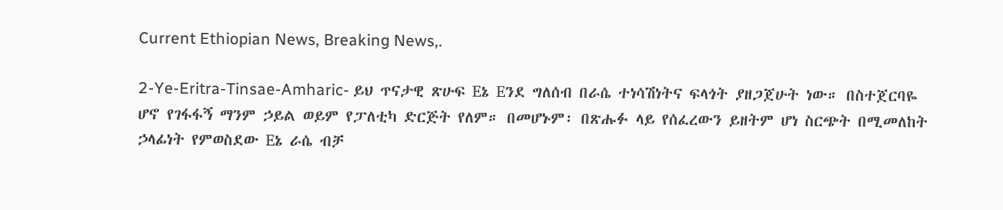Current Ethiopian News, Breaking News,.

2-Ye-Eritra-Tinsae-Amharic- ይህ ጥናታዊ ጽሁፍ Eኔ Eንደ ግለሰብ በራሴ ተነሳሽነትና ፍላጎት ያዘጋጀሁት ነው። በስተጀርባዬ ሆኖ የገፋፋኝ ማንም ኃይል ወይም የፓለቲካ ድርጅት የለም። በመሆኑም፡ በጽሑፉ ላይ የሰፈረውን ይዘትም ሆነ ስርጭት በሚመለከት ኃላፊነት የምወስደው Eኔ ራሴ ብቻ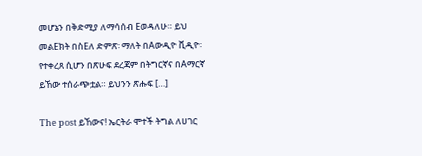መሆኔን በቅድሚያ ለማሳሰብ Eወዳለሁ። ይህ መልEክት በስEለ ድምጽ፡ ማለት በAውዲዮ ቪዲዮ፡ የተቀረጸ ሲሆን በጽሁፍ ደረጃም በትግርኛና በAማርኛ ይኸው ተሰራጭቷል። ይህንን ጽሑፍ […]

The post ይኸውና! ኤርትራ ሞተች ትግል ለሀገር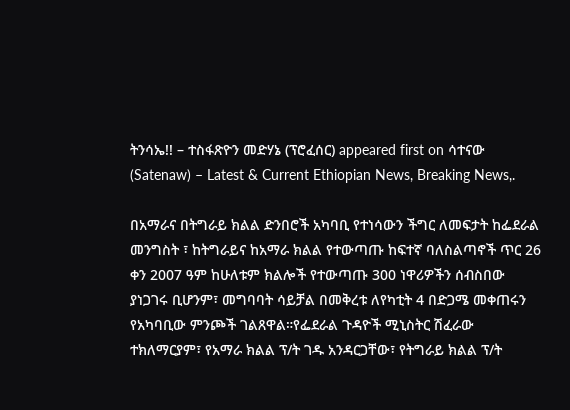ትንሳኤ!! – ተስፋጽዮን መድሃኔ (ፕሮፈሰር) appeared first on ሳተናው (Satenaw) – Latest & Current Ethiopian News, Breaking News,.

በአማራና በትግራይ ክልል ድንበሮች አካባቢ የተነሳውን ችግር ለመፍታት ከፌደራል መንግስት ፣ ከትግራይና ከአማራ ክልል የተውጣጡ ከፍተኛ ባለስልጣኖች ጥር 26 ቀን 2007 ዓም ከሁለቱም ክልሎች የተውጣጡ 300 ነዋሪዎችን ሰብስበው ያነጋገሩ ቢሆንም፣ መግባባት ሳይቻል በመቅረቱ ለየካቲት 4 በድጋሜ መቀጠሩን የአካባቢው ምንጮች ገልጸዋል።የፌደራል ጉዳዮች ሚኒስትር ሽፈራው ተክለማርያም፣ የአማራ ክልል ፕ/ት ገዱ አንዳርጋቸው፣ የትግራይ ክልል ፕ/ት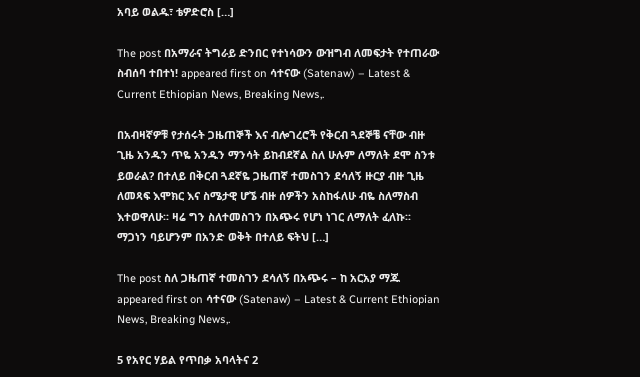አባይ ወልዱ፣ ቴዎድሮስ […]

The post በአማራና ትግራይ ድንበር የተነሳውን ውዝግብ ለመፍታት የተጠራው ስብሰባ ተበተነ! appeared first on ሳተናው (Satenaw) – Latest & Current Ethiopian News, Breaking News,.

በአብዛኛዎቹ የታሰሩት ጋዜጠኞች እና ብሎገረሮች የቅርብ ጓደኞቼ ናቸው ብዙ ጊዜ አንዱን ጥዬ አንዱን ማንሳት ይከብደኛል ስለ ሁሉም ለማለት ደሞ ስንቱ ይወራል? በተለይ በቅርብ ጓደኛዬ ጋዜጠኛ ተመስገን ደሳለኝ ዙርያ ብዙ ጊዜ ለመጻፍ እሞክር እና ስሜታዊ ሆኜ ብዙ ሰዎችን አስከፋለሁ ብዬ ስለማስብ እተወዋለሁ፡፡ ዛሬ ግን ስለተመስገን በአጭሩ የሆነ ነገር ለማለት ፈለኩ፡፡ ማጋነን ባይሆንም በአንድ ወቅት በተለይ ፍትህ […]

The post ስለ ጋዜጠኛ ተመስገን ደሳለኝ በአጭሩ – ከ አርአያ ማጁ appeared first on ሳተናው (Satenaw) – Latest & Current Ethiopian News, Breaking News,.

5 የአየር ሃይል የጥበቃ አባላትና 2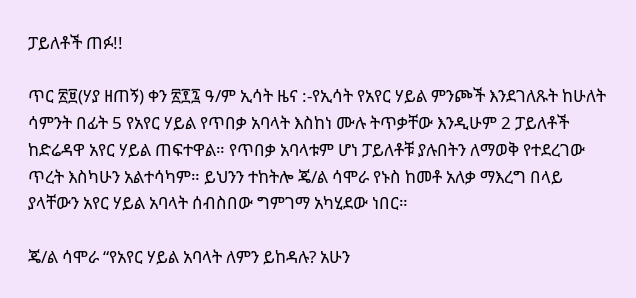ፓይለቶች ጠፉ!!

ጥር ፳፱(ሃያ ዘጠኝ) ቀን ፳፻፯ ዓ/ም ኢሳት ዜና :-የኢሳት የአየር ሃይል ምንጮች እንደገለጹት ከሁለት ሳምንት በፊት 5 የአየር ሃይል የጥበቃ አባላት እስከነ ሙሉ ትጥቃቸው እንዲሁም 2 ፓይለቶች ከድሬዳዋ አየር ሃይል ጠፍተዋል። የጥበቃ አባላቱም ሆነ ፓይለቶቹ ያሉበትን ለማወቅ የተደረገው ጥረት እስካሁን አልተሳካም። ይህንን ተከትሎ ጄ/ል ሳሞራ የኑስ ከመቶ አለቃ ማእረግ በላይ ያላቸውን አየር ሃይል አባላት ሰብስበው ግምገማ አካሂደው ነበር።

ጄ/ል ሳሞራ “የአየር ሃይል አባላት ለምን ይከዳሉ? አሁን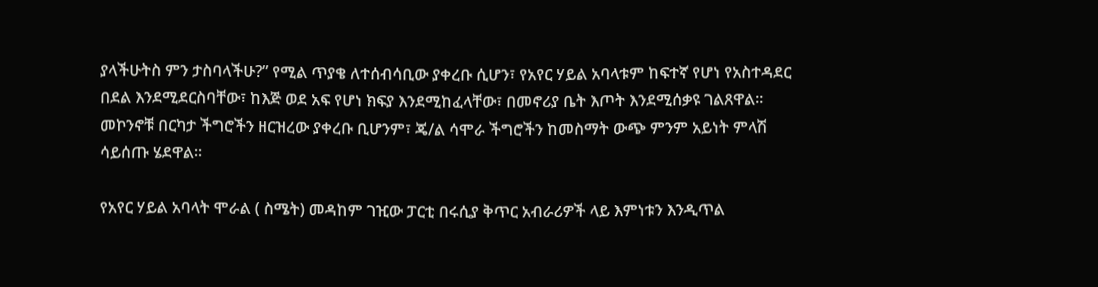ያላችሁትስ ምን ታስባላችሁ?” የሚል ጥያቄ ለተሰብሳቢው ያቀረቡ ሲሆን፣ የአየር ሃይል አባላቱም ከፍተኛ የሆነ የአስተዳደር በደል እንደሚደርስባቸው፣ ከእጅ ወደ አፍ የሆነ ክፍያ እንደሚከፈላቸው፣ በመኖሪያ ቤት እጦት እንደሚሰቃዩ ገልጸዋል። መኮንኖቹ በርካታ ችግሮችን ዘርዝረው ያቀረቡ ቢሆንም፣ ጄ/ል ሳሞራ ችግሮችን ከመስማት ውጭ ምንም አይነት ምላሽ ሳይሰጡ ሄደዋል።

የአየር ሃይል አባላት ሞራል ( ስሜት) መዳከም ገዢው ፓርቲ በሩሲያ ቅጥር አብራሪዎች ላይ እምነቱን እንዲጥል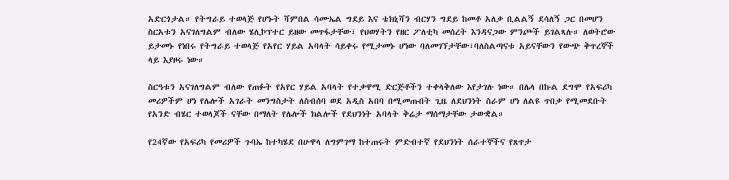አድርጎታል። የትግራይ ተወላጅ የሆኑት ሻምበል ሳሙኤል ግደይ እና ቴክኒሻን ብርሃን ግደይ ከመቶ አለቃ ቢልልኝ ደሳለኝ ጋር በመሆን ስርአቱን አናገለግልም ብለው ሄሊኮፕተር ይዘው መጥፋታቸው፣ የህወሃትን የዘር ፖለቲካ መሰረት እንዳናጋው ምንጮች ይገልጻሉ። ለወትሮው ይታመኑ የነበሩ የትግራይ ተወላጅ የአየር ሃይል አባላት ሳይቀሩ የሚታመኑ ሆነው ባለመገኘታቸው፣ባለስልጣናቱ አይናቸውን የውጭ ቅጥረኞች ላይ እያዞሩ ነው።

ስርዓቱን አናገለግልም ብለው የጠፉት የአየር ሃይል አባላት የተቃዋሚ ድርጅቶችን ተቀላቅለው እየታገሉ ነው። በሌላ በኩል ደግሞ የአፍሪካ መሪዎችም ሆነ የሌሎች አገራት መንግስታት ለስብሰባ ወደ አዲስ አበባ በሚመጡበት ጊዜ ለደህንነት ስራም ሆነ ለልዩ ጥበቃ የሚመደቡት የአንድ ብሄር ተወላጆች ናቸው በማለት የሌሎች ክልሎች የደህንነት አባላት ቅሬታ ማሰማታቸው ታውቋል።

የ24ኛው የአፍሪካ የመሪዎች ጉባኤ ከተካሄደ በሁዋላ ለግምገማ ከተጠሩት ምድብተኛ የደህንነት ሰራተኞችና የጸጥታ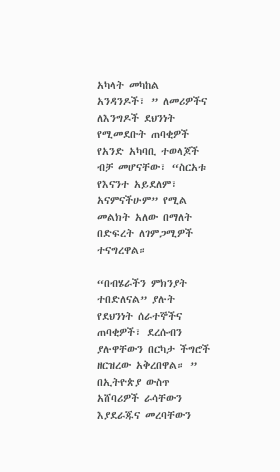አካላት መካከል አንዳንዶች፣ ” ለመሪዎችና ለእንግዶች ደህንነት የሚመደቡት ጠባቂዎች የአንድ አካባቢ ተወላጆች ብቻ መሆናቸው፣ “ስርአቱ የእናንተ አይደለም፣ አናምናችሁም” የሚል መልክት አለው በማለት በድፍረት ለገምጋሚዎች ተናግረዋል።

“በብሄራችን ምክንያት ተበድለናል” ያሉት የደህንነት ሰራተኞችና ጠባቂዎች፣ ደረሱብን ያሉዋቸውን በርካታ ችግሮች ዘርዝረው አቅረበዋል። ” በኢትዮጵያ ውስጥ አሸባሪዎች ራሳቸውን እያደራጁና መረባቸውን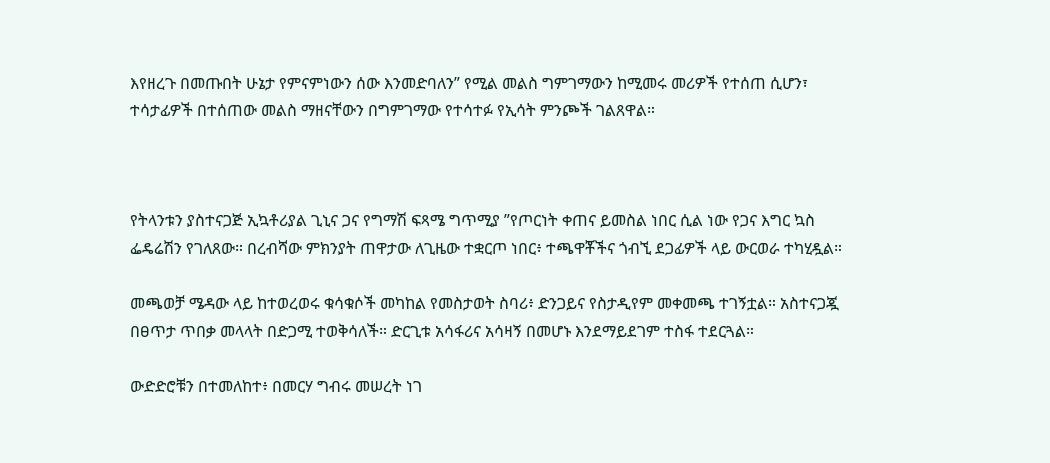እየዘረጉ በመጡበት ሁኔታ የምናምነውን ሰው እንመድባለን” የሚል መልስ ግምገማውን ከሚመሩ መሪዎች የተሰጠ ሲሆን፣ ተሳታፊዎች በተሰጠው መልስ ማዘናቸውን በግምገማው የተሳተፉ የኢሳት ምንጮች ገልጸዋል።



የትላንቱን ያስተናጋጅ ኢኳቶሪያል ጊኒና ጋና የግማሽ ፍጻሜ ግጥሚያ ”የጦርነት ቀጠና ይመስል ነበር ሲል ነው የጋና እግር ኳስ ፌዴሬሽን የገለጸው። በረብሻው ምክንያት ጠዋታው ለጊዜው ተቋርጦ ነበር፥ ተጫዋቾችና ጎብኚ ደጋፊዎች ላይ ውርወራ ተካሂዷል።

መጫወቻ ሜዳው ላይ ከተወረወሩ ቁሳቁሶች መካከል የመስታወት ስባሪ፥ ድንጋይና የስታዲየም መቀመጫ ተገኝቷል። አስተናጋጇ በፀጥታ ጥበቃ መላላት በድጋሚ ተወቅሳለች። ድርጊቱ አሳፋሪና አሳዛኝ በመሆኑ እንደማይደገም ተስፋ ተደርጓል።

ውድድሮቹን በተመለከተ፥ በመርሃ ግብሩ መሠረት ነገ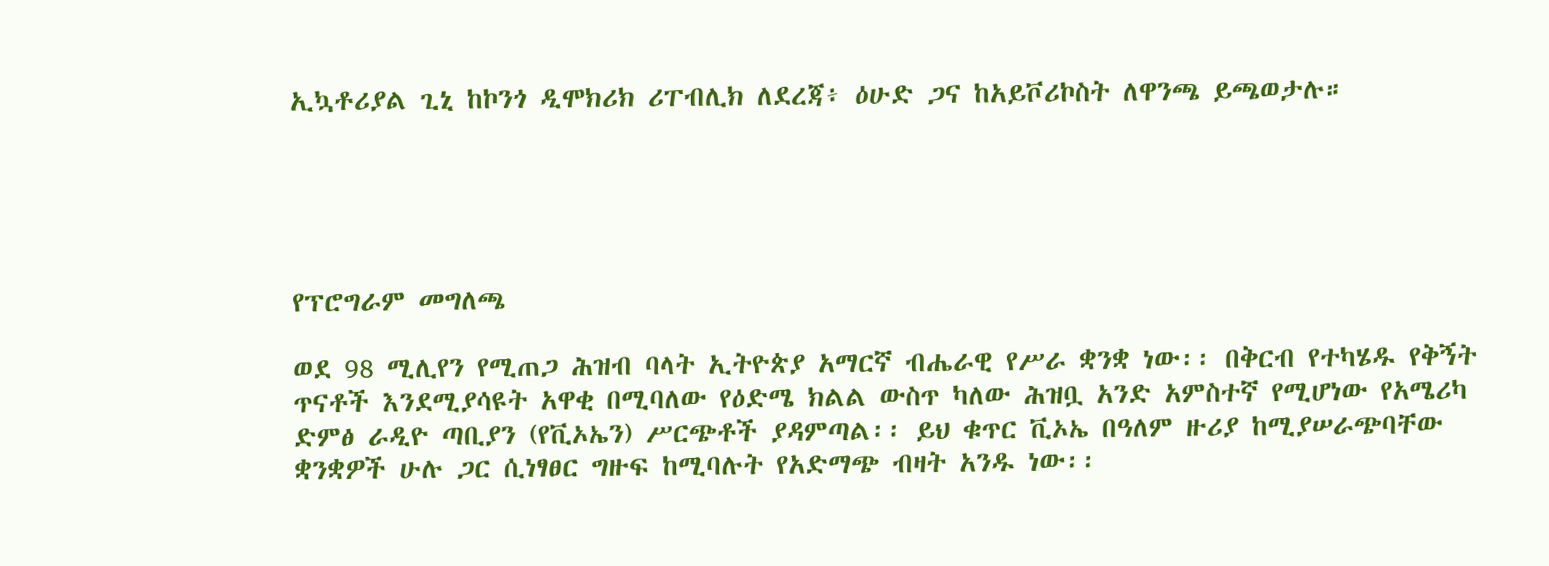ኢኳቶሪያል ጊኒ ከኮንጎ ዲሞክሪክ ሪፐብሊክ ለደረጃ፥ ዕሁድ ጋና ከአይቮሪኮስት ለዋንጫ ይጫወታሉ።





የፕሮግራም መግለጫ

ወደ 98 ሚሊየን የሚጠጋ ሕዝብ ባላት ኢትዮጵያ አማርኛ ብሔራዊ የሥራ ቋንቋ ነው፡፡ በቅርብ የተካሄዱ የቅኝት ጥናቶች እንደሚያሳዩት አዋቂ በሚባለው የዕድሜ ክልል ውስጥ ካለው ሕዝቧ አንድ አምስተኛ የሚሆነው የአሜሪካ ድምፅ ራዲዮ ጣቢያን (የቪኦኤን) ሥርጭቶች ያዳምጣል፡፡ ይህ ቁጥር ቪኦኤ በዓለም ዙሪያ ከሚያሠራጭባቸው ቋንቋዎች ሁሉ ጋር ሲነፃፀር ግዙፍ ከሚባሉት የአድማጭ ብዛት አንዱ ነው፡፡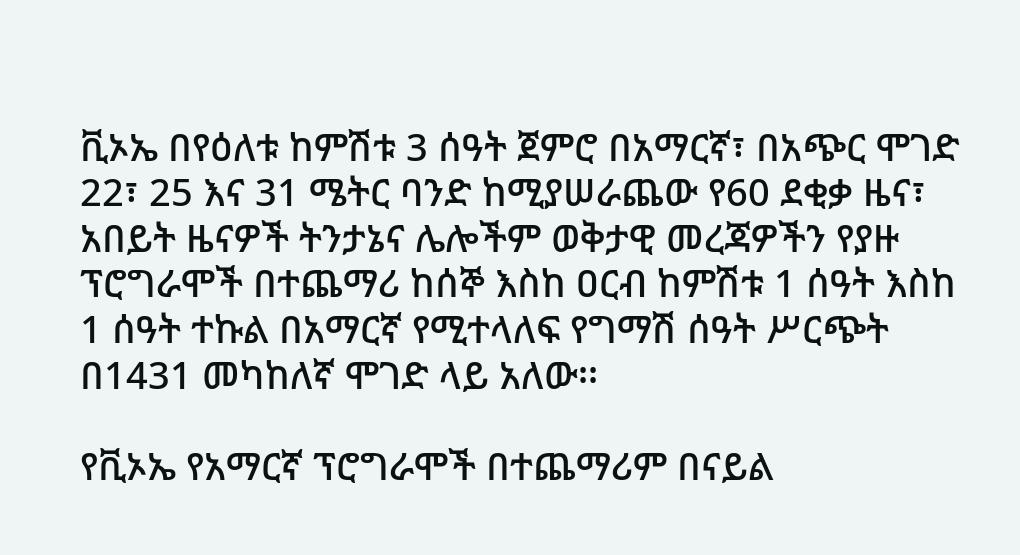ቪኦኤ በየዕለቱ ከምሽቱ 3 ሰዓት ጀምሮ በአማርኛ፣ በአጭር ሞገድ 22፣ 25 እና 31 ሜትር ባንድ ከሚያሠራጨው የ60 ደቂቃ ዜና፣ አበይት ዜናዎች ትንታኔና ሌሎችም ወቅታዊ መረጃዎችን የያዙ ፕሮግራሞች በተጨማሪ ከሰኞ እስከ ዐርብ ከምሽቱ 1 ሰዓት እስከ 1 ሰዓት ተኩል በአማርኛ የሚተላለፍ የግማሽ ሰዓት ሥርጭት በ1431 መካከለኛ ሞገድ ላይ አለው፡፡

የቪኦኤ የአማርኛ ፕሮግራሞች በተጨማሪም በናይል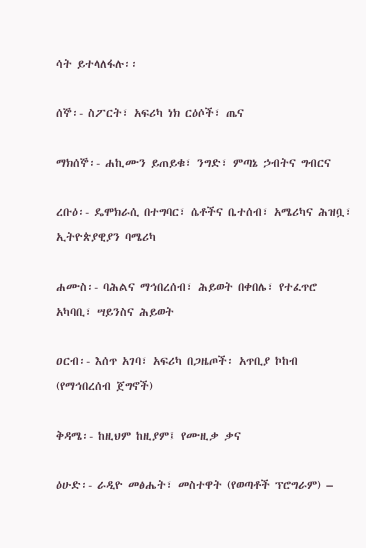ሳት ይተላለፋሉ፡፡

ሰኞ፡- ስፖርት፣ አፍሪካ ነክ ርዕሶች፣ ጤና

ማክሰኞ፡- ሐኪሙን ይጠይቁ፣ ንግድ፣ ምጣኔ ኃብትና ግብርና

ረቡዕ፡- ዴሞክራሲ በተግባር፣ ሴቶችና ቤተሰብ፣ አሜሪካና ሕዝቧ፣ ኢትዮጵያዊያን ባሜሪካ

ሐሙስ፡- ባሕልና ማኅበረሰብ፣ ሕይወት በቀበሌ፣ የተፈጥሮ አካባቢ፣ ሣይንስና ሕይወት

ዐርብ፡- እሰጥ አገባ፣ አፍሪካ በጋዜጦች፡ አጥቢያ ኮከብ (የማኅበረሰብ ጀግኖች)

ቅዳሜ፡- ከዚህም ከዚያም፤ የሙዚቃ ቃና

ዕሁድ፡- ራዲዮ መፅሔት፣ መስተዋት (የወጣቶች ፕሮግራም) –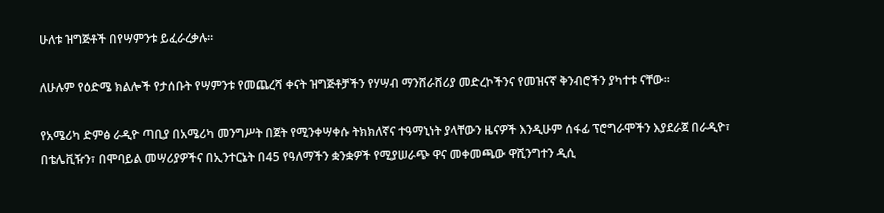ሁለቱ ዝግጅቶች በየሣምንቱ ይፈራረቃሉ፡፡

ለሁሉም የዕድሜ ክልሎች የታሰቡት የሣምንቱ የመጨረሻ ቀናት ዝግጅቶቻችን የሃሣብ ማንሸራሸሪያ መድረኮችንና የመዝናኛ ቅንብሮችን ያካተቱ ናቸው፡፡

የአሜሪካ ድምፅ ራዲዮ ጣቢያ በአሜሪካ መንግሥት በጀት የሚንቀሣቀሱ ትክክለኛና ተዓማኒነት ያላቸውን ዜናዎች እንዲሁም ሰፋፊ ፕሮግራሞችን እያደራጀ በራዲዮ፣ በቴሌቪዥን፣ በሞባይል መሣሪያዎችና በኢንተርኔት በ45 የዓለማችን ቋንቋዎች የሚያሠራጭ ዋና መቀመጫው ዋሺንግተን ዲሲ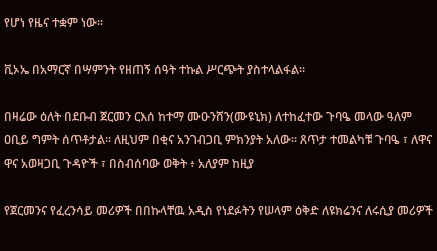የሆነ የዜና ተቋም ነው፡፡

ቪኦኤ በአማርኛ በሣምንት የዘጠኝ ሰዓት ተኩል ሥርጭት ያስተላልፋል፡፡

በዛሬው ዕለት በደቡብ ጀርመን ርእሰ ከተማ ሙዑንሸን(ሙዩኒክ) ለተከፈተው ጉባዔ መላው ዓለም ዐቢይ ግምት ሰጥቶታል። ለዚህም በቂና አንገብጋቢ ምክንያት አለው። ጸጥታ ተመልካቹ ጉባዔ ፣ ለዋና ዋና አወዛጋቢ ጉዳዮች ፣ በስብሰባው ወቅት ፥ አለያም ከዚያ

የጀርመንና የፈረንሳይ መሪዎች በበኩላቸዉ አዲስ የነደፉትን የሠላም ዕቅድ ለዩክሬንና ለሩሲያ መሪዎች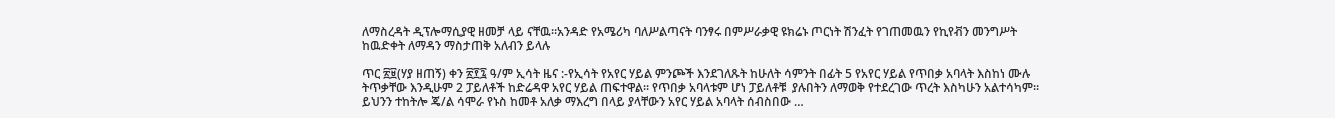ለማስረዳት ዲፕሎማሲያዊ ዘመቻ ላይ ናቸዉ።አንዳድ የአሜሪካ ባለሥልጣናት ባንፃሩ በምሥራቃዊ ዩክሬኑ ጦርነት ሽንፈት የገጠመዉን የኪየቭን መንግሥት ከዉድቀት ለማዳን ማስታጠቅ አለብን ይላሉ

ጥር ፳፱(ሃያ ዘጠኝ) ቀን ፳፻፯ ዓ/ም ኢሳት ዜና :-የኢሳት የአየር ሃይል ምንጮች እንደገለጹት ከሁለት ሳምንት በፊት 5 የአየር ሃይል የጥበቃ አባላት እስከነ ሙሉ ትጥቃቸው እንዲሁም 2 ፓይለቶች ከድሬዳዋ አየር ሃይል ጠፍተዋል። የጥበቃ አባላቱም ሆነ ፓይለቶቹ  ያሉበትን ለማወቅ የተደረገው ጥረት እስካሁን አልተሳካም። ይህንን ተከትሎ ጄ/ል ሳሞራ የኑስ ከመቶ አለቃ ማእረግ በላይ ያላቸውን አየር ሃይል አባላት ሰብስበው …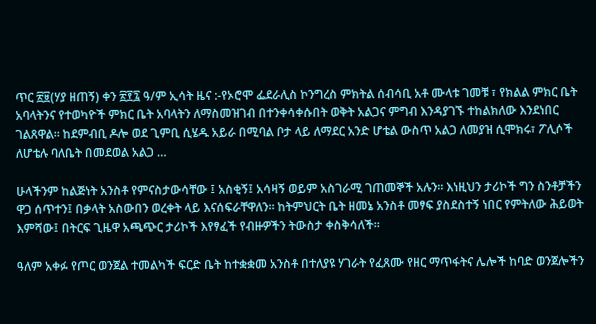ጥር ፳፱(ሃያ ዘጠኝ) ቀን ፳፻፯ ዓ/ም ኢሳት ዜና :-የኦሮሞ ፌደራሊስ ኮንግረስ ምክትል ሰብሳቢ አቶ ሙላቱ ገመቹ ፣ የክልል ምክር ቤት አባላትንና የተወካዮች ምክር ቤት አባላትን ለማስመዝገብ በተንቀሳቀሱበት ወቅት አልጋና ምግብ እንዳያገኙ ተከልክለው እንደነበር ገልጸዋል። ከደምብቢ ዶሎ ወደ ጊምቢ ሲሄዱ አይራ በሚባል ቦታ ላይ ለማደር አንድ ሆቴል ውስጥ አልጋ ለመያዝ ሲሞክሩ፣ ፖሊሶች ለሆቴሉ ባለቤት በመደወል አልጋ …

ሁላችንም ከልጅነት አንስቶ የምናስታውሳቸው ፤ አስቂኝ፤ አሳዛኝ ወይም አስገራሚ ገጠመኞች አሉን። እነዚህን ታሪኮች ግን ስንቶቻችን ዋጋ ሰጥተን፤ በቃላት አስውበን ወረቀት ላይ እናሰፍራቸዋለን። ከትምህርት ቤት ዘመኔ አንስቶ መፃፍ ያስደስተኝ ነበር የምትለው ሕይወት እምሻው፤ በትርፍ ጊዜዋ አጫጭር ታሪኮች እየፃፈች የብዙዎችን ትውስታ ቀስቅሳለች።

ዓለም አቀፉ የጦር ወንጀል ተመልካች ፍርድ ቤት ከተቋቋመ አንስቶ በተለያዩ ሃገራት የፈጸሙ የዘር ማጥፋትና ሌሎች ከባድ ወንጀሎችን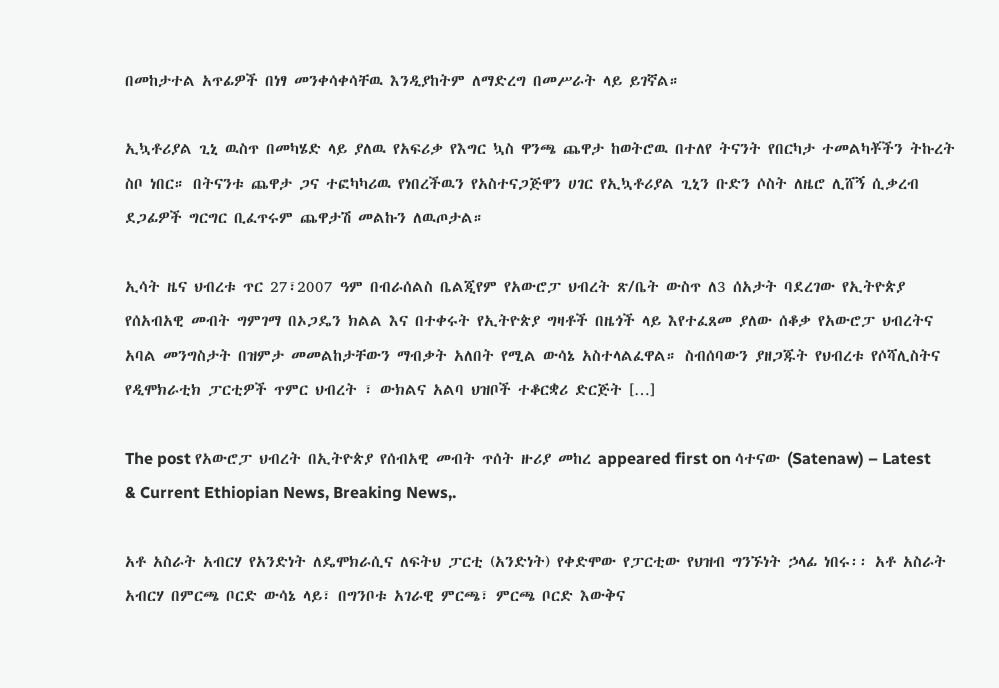በመከታተል አጥፊዎች በነፃ መንቀሳቀሳቸዉ እንዲያከትም ለማድረግ በመሥራት ላይ ይገኛል።

ኢኳቶሪያል ጊኒ ዉስጥ በመካሄድ ላይ ያለዉ የአፍሪቃ የእግር ኳስ ዋንጫ ጨዋታ ከወትሮዉ በተለየ ትናንት የበርካታ ተመልካቾችን ትኩረት ስቦ ነበር። በትናንቱ ጨዋታ ጋና ተፎካካሪዉ የነበረችዉን የአስተናጋጅዋን ሀገር የኢኳቶሪያል ጊኒን ቡድን ሶስት ለዜሮ ሊሸኝ ሲቃረብ ደጋፊዎች ግርግር ቢፈጥሩም ጨዋታሽ መልኩን ለዉጦታል።

ኢሳት ዜና ህብረቱ ጥር 27፣2007 ዓም በብራሰልስ ቤልጂየም የአውሮፓ ህብረት ጽ/ቤት ውስጥ ለ3 ሰአታት ባደረገው የኢትዮጵያ የሰአብአዊ መብት ግምገማ በኦጋዴን ክልል እና በተቀሩት የኢትዮጵያ ግዛቶች በዜጎች ላይ እየተፈጸመ ያለው ሰቆቃ የአውሮፓ ህብረትና አባል መንግስታት በዝምታ መመልከታቸውን ማብቃት አለበት የሚል ውሳኔ አስተላልፈዋል። ስብሰባውን ያዘጋጁት የህብረቱ የሶሻሊስትና የዲሞክራቲክ ፓርቲዎች ጥምር ህብረት ፣ ውክልና አልባ ህዝቦች ተቆርቋሪ ድርጅት […]

The post የአውሮፓ ህብረት በኢትዮጵያ የሰብአዊ መብት ጥሰት ዙሪያ መከረ appeared first on ሳተናው (Satenaw) – Latest & Current Ethiopian News, Breaking News,.

አቶ አስራት አብርሃ የአንድነት ለዴሞክራሲና ለፍትህ ፓርቲ (አንድነት) የቀድሞው የፓርቲው የህዝብ ግንኙነት ኃላፊ ነበሩ፡፡ አቶ አስራት አብርሃ በምርጫ ቦርድ ውሳኔ ላይ፣ በግንቦቱ አገራዊ ምርጫ፣ ምርጫ ቦርድ እውቅና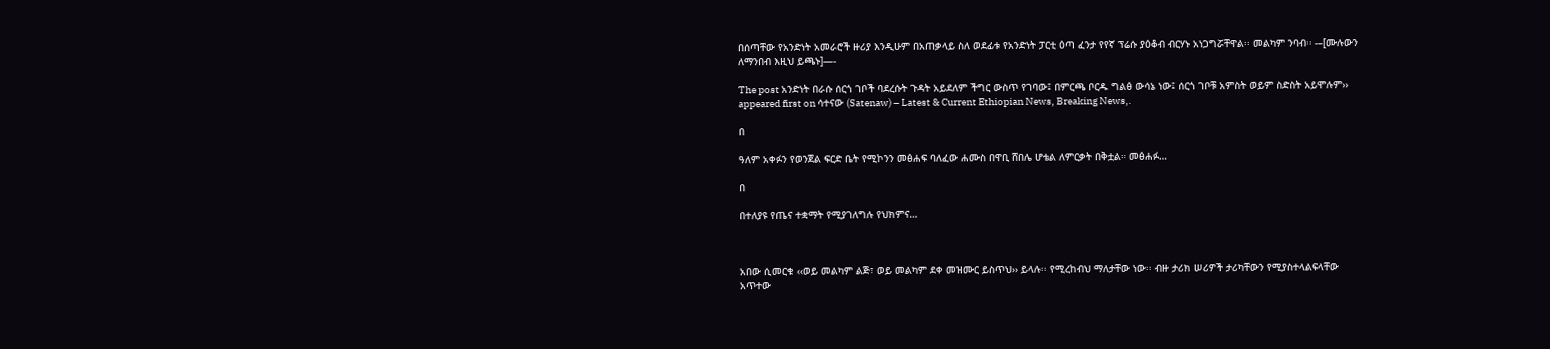በሰጣቸው የአንድነት አመራሮች ዙሪያ እንዲሁም በአጠቃላይ ስለ ወደፊቱ የአንድነት ፓርቲ ዕጣ ፈንታ የየኛ ፕሬሱ ያዕቆብ ብርሃኑ አነጋግሯቸዋል፡፡ መልካም ንባብ፡፡ -–[ሙሉውን ለማንበብ እዚህ ይጫኑ]—-

The post አንድነት በራሱ ሰርጎ ገቦች ባደረሱት ጉዳት አይደለም ችግር ውስጥ የገባው፤ በምርጫ ቦርዱ ግልፅ ውሳኔ ነው፤ ሰርጎ ገቦቹ አምስት ወይም ስድስት አይሞሉም›› appeared first on ሳተናው (Satenaw) – Latest & Current Ethiopian News, Breaking News,.

በ

ዓለም አቀፉን የወንጀል ፍርድ ቤት የሚኮንን መፅሐፍ ባለፈው ሐሙስ በዋቢ ሸበሌ ሆቴል ለምርቃት በቅቷል። መፅሐፉ…

በ

በተለያዩ የጤና ተቋማት የሚያገለግሉ የህክምና…



አበው ሲመርቁ ‹‹ወይ መልካም ልጅ፣ ወይ መልካም ደቀ መዝሙር ይስጥህ›› ይላሉ፡፡ የሚረከብህ ማለታቸው ነው፡፡ ብዙ ታሪክ ሠሪዎች ታሪካቸውን የሚያስተላልፍላቸው አጥተው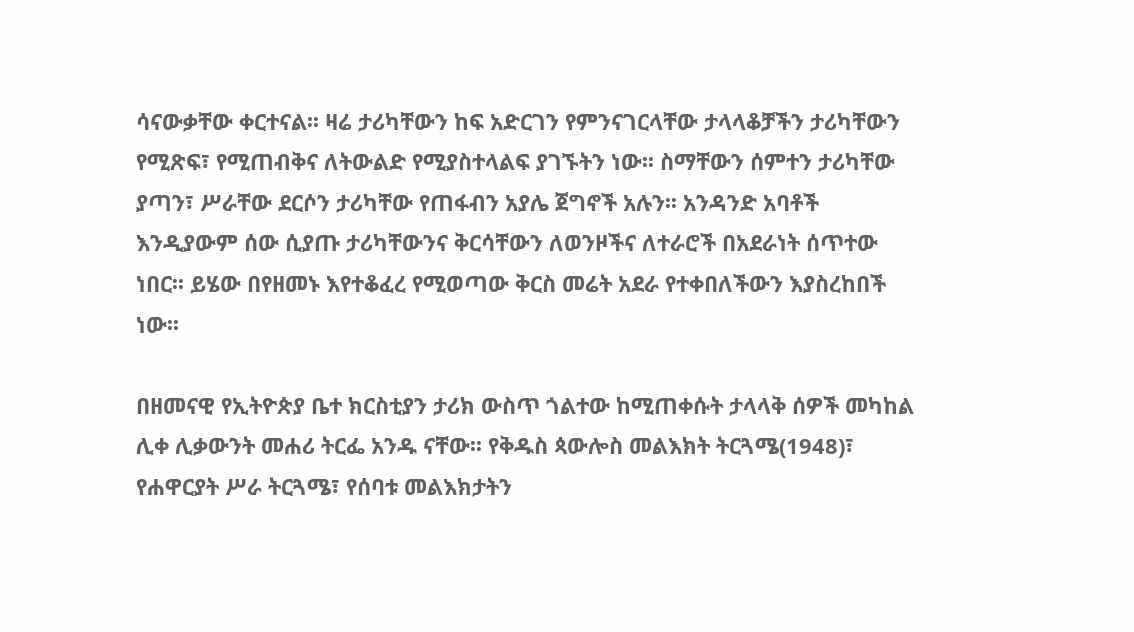ሳናውቃቸው ቀርተናል፡፡ ዛሬ ታሪካቸውን ከፍ አድርገን የምንናገርላቸው ታላላቆቻችን ታሪካቸውን የሚጽፍ፣ የሚጠብቅና ለትውልድ የሚያስተላልፍ ያገኙትን ነው፡፡ ስማቸውን ሰምተን ታሪካቸው ያጣን፣ ሥራቸው ደርሶን ታሪካቸው የጠፋብን አያሌ ጀግኖች አሉን፡፡ አንዳንድ አባቶች እንዲያውም ሰው ሲያጡ ታሪካቸውንና ቅርሳቸውን ለወንዞችና ለተራሮች በአደራነት ሰጥተው ነበር፡፡ ይሄው በየዘመኑ እየተቆፈረ የሚወጣው ቅርስ መሬት አደራ የተቀበለችውን እያስረከበች ነው፡፡

በዘመናዊ የኢትዮጵያ ቤተ ክርስቲያን ታሪክ ውስጥ ጎልተው ከሚጠቀሱት ታላላቅ ሰዎች መካከል ሊቀ ሊቃውንት መሐሪ ትርፌ አንዱ ናቸው፡፡ የቅዱስ ጳውሎስ መልእክት ትርጓሜ(1948)፣ የሐዋርያት ሥራ ትርጓሜ፣ የሰባቱ መልእክታትን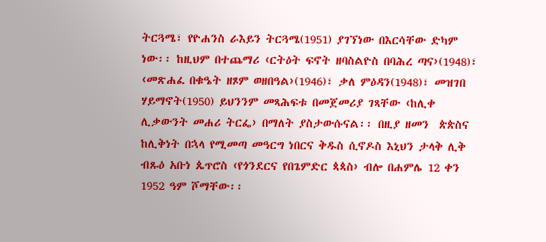ትርጓሜ፣ የዮሐንስ ራእይን ትርጓሜ(1951) ያገኘነው በእርሳቸው ድካም ነው፡፡ ከዚህም በተጨማሪ ‹ርትዕት ፍኖት ዘባስልዮስ በባሕረ ጣና›(1948)፣ ‹መጽሐፈ በቁዔት ዘጾም ወዘበዓል›(1946)፣ ቃለ ምዕዳን(1948)፣ መዝገበ ሃይማኖት(1950) ይህንንም መጻሕፍቱ በመጀመሪያ ገጻቸው ‹ከሊቀ ሊቃውንት መሐሪ ትርፌ› በማለት ያስታውሱናል፡፡ በዚያ ዘመን  ጵጵስና ከሊቅነት በኋላ የሚመጣ መዓርግ ነበርና ቅዱስ ሲኖዶስ እኒህን ታላቅ ሊቅ ብጹዕ አቡነ ጴጥሮስ ‹የጎንደርና የበጌምድር ጳጳስ› ብሎ በሐምሌ 12 ቀን 1952 ዓም ሾማቸው፡፡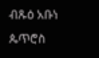ብጹዕ አቡነ ጴጥሮስ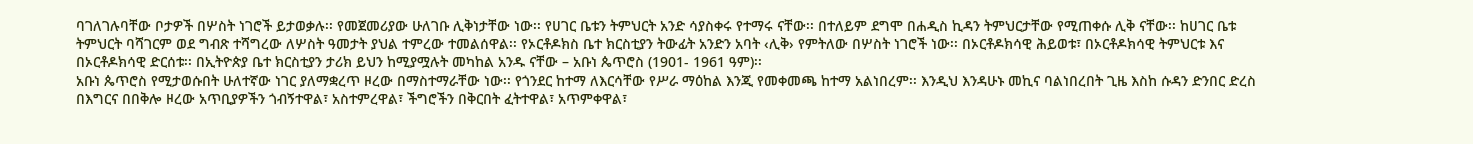ባገለገሉባቸው ቦታዎች በሦስት ነገሮች ይታወቃሉ፡፡ የመጀመሪያው ሁለገቡ ሊቅነታቸው ነው፡፡ የሀገር ቤቱን ትምህርት አንድ ሳያስቀሩ የተማሩ ናቸው፡፡ በተለይም ደግሞ በሐዲስ ኪዳን ትምህርታቸው የሚጠቀሱ ሊቅ ናቸው፡፡ ከሀገር ቤቱ ትምህርት ባሻገርም ወደ ግብጽ ተሻግረው ለሦስት ዓመታት ያህል ተምረው ተመልሰዋል፡፡ የኦርቶዶክስ ቤተ ክርስቲያን ትውፊት አንድን አባት ‹ሊቅ› የምትለው በሦስት ነገሮች ነው፡፡ በኦርቶዶክሳዊ ሕይወቱ፣ በኦርቶዶክሳዊ ትምህርቱ እና በኦርቶዶክሳዊ ድርሰቱ፡፡ በኢትዮጵያ ቤተ ክርስቲያን ታሪክ ይህን ከሚያሟሉት መካከል አንዱ ናቸው – አቡነ ጴጥሮስ (1901- 1961 ዓም)፡፡
አቡነ ጴጥሮስ የሚታወሱበት ሁለተኛው ነገር ያለማቋረጥ ዞረው በማስተማራቸው ነው፡፡ የጎንደር ከተማ ለእርሳቸው የሥራ ማዕከል እንጂ የመቀመጫ ከተማ አልነበረም፡፡ እንዲህ እንዳሁኑ መኪና ባልነበረበት ጊዜ እስከ ሱዳን ድንበር ድረስ በእግርና በበቅሎ ዞረው አጥቢያዎችን ጎብኝተዋል፣ አስተምረዋል፣ ችግሮችን በቅርበት ፈትተዋል፣ አጥምቀዋል፣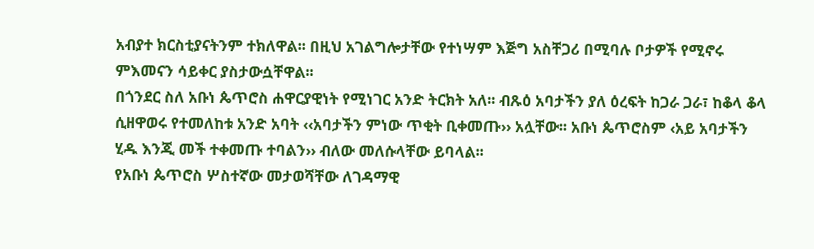አብያተ ክርስቲያናትንም ተክለዋል፡፡ በዚህ አገልግሎታቸው የተነሣም እጅግ አስቸጋሪ በሚባሉ ቦታዎች የሚኖሩ ምእመናን ሳይቀር ያስታውሷቸዋል፡፡
በጎንደር ስለ አቡነ ጴጥሮስ ሐዋርያዊነት የሚነገር አንድ ትርክት አለ፡፡ ብጹዕ አባታችን ያለ ዕረፍት ከጋራ ጋራ፣ ከቆላ ቆላ ሲዘዋወሩ የተመለከቱ አንድ አባት ‹‹አባታችን ምነው ጥቂት ቢቀመጡ›› አሏቸው፡፡ አቡነ ጴጥሮስም ‹አይ አባታችን ሂዱ እንጂ መች ተቀመጡ ተባልን›› ብለው መለሱላቸው ይባላል፡፡
የአቡነ ጴጥሮስ ሦስተኛው መታወሻቸው ለገዳማዊ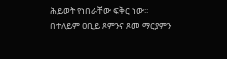ሕይወት የነበራቸው ፍቅር ነው፡፡ በተለይም ዐቢይ ጾምንና ጾመ ማርያምን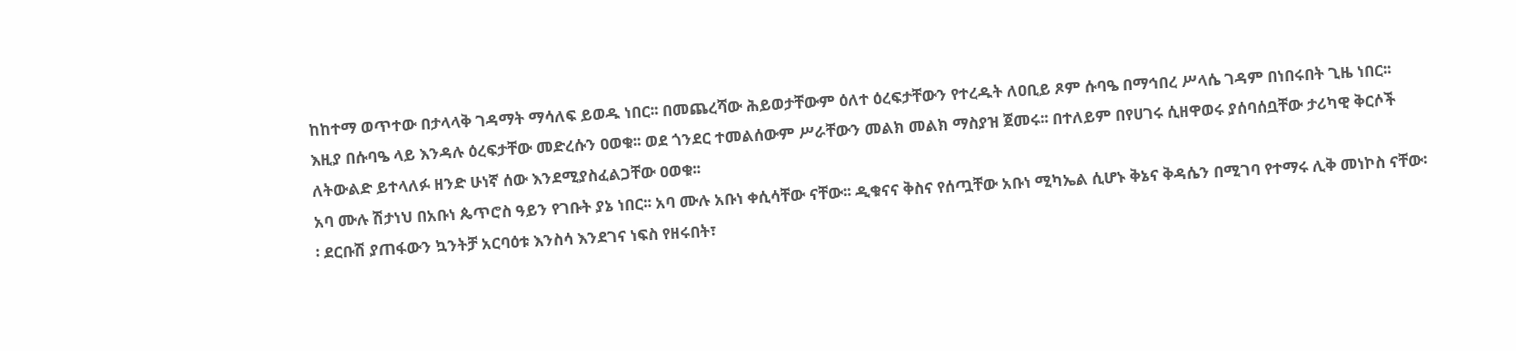ከከተማ ወጥተው በታላላቅ ገዳማት ማሳለፍ ይወዱ ነበር፡፡ በመጨረሻው ሕይወታቸውም ዕለተ ዕረፍታቸውን የተረዱት ለዐቢይ ጾም ሱባዔ በማኅበረ ሥላሴ ገዳም በነበሩበት ጊዜ ነበር፡፡ እዚያ በሱባዔ ላይ እንዳሉ ዕረፍታቸው መድረሱን ዐወቁ፡፡ ወደ ጎንደር ተመልሰውም ሥራቸውን መልክ መልክ ማስያዝ ጀመሩ፡፡ በተለይም በየሀገሩ ሲዘዋወሩ ያሰባሰቧቸው ታሪካዊ ቅርሶች ለትውልድ ይተላለፉ ዘንድ ሁነኛ ሰው እንደሚያስፈልጋቸው ዐወቁ፡፡
አባ ሙሉ ሽታነህ በአቡነ ጴጥሮስ ዓይን የገቡት ያኔ ነበር፡፡ አባ ሙሉ አቡነ ቀሲሳቸው ናቸው፡፡ ዲቁናና ቅስና የሰጧቸው አቡነ ሚካኤል ሲሆኑ ቅኔና ቅዳሴን በሚገባ የተማሩ ሊቅ መነኮስ ናቸው፡፡ ደርቡሽ ያጠፋውን ኳንትቻ አርባዕቱ እንስሳ እንደገና ነፍስ የዘሩበት፣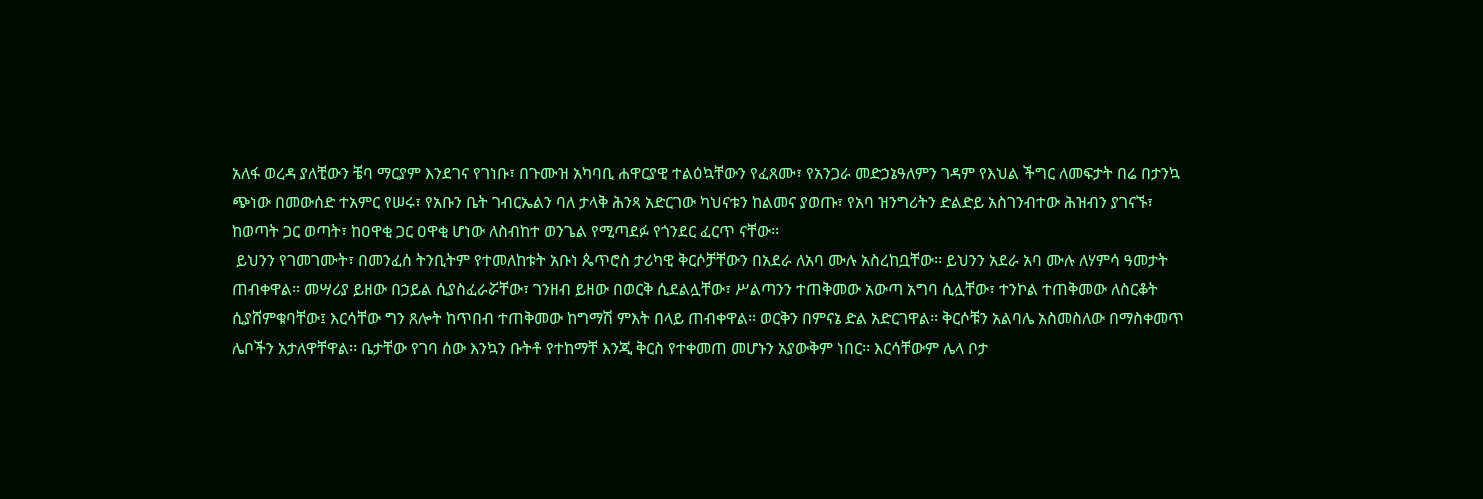አለፋ ወረዳ ያለቺውን ቼባ ማርያም እንደገና የገነቡ፣ በጉሙዝ አካባቢ ሐዋርያዊ ተልዕኳቸውን የፈጸሙ፣ የአንጋራ መድኃኔዓለምን ገዳም የእህል ችግር ለመፍታት በሬ በታንኳ ጭነው በመውሰድ ተአምር የሠሩ፣ የአቡን ቤት ገብርኤልን ባለ ታላቅ ሕንጻ አድርገው ካህናቱን ከልመና ያወጡ፣ የአባ ዝንግሪትን ድልድይ አስገንብተው ሕዝብን ያገናኙ፣ ከወጣት ጋር ወጣት፣ ከዐዋቂ ጋር ዐዋቂ ሆነው ለስብከተ ወንጌል የሚጣደፉ የጎንደር ፈርጥ ናቸው፡፡
 ይህንን የገመገሙት፣ በመንፈሰ ትንቢትም የተመለከቱት አቡነ ጴጥሮስ ታሪካዊ ቅርሶቻቸውን በአደራ ለአባ ሙሉ አስረከቧቸው፡፡ ይህንን አደራ አባ ሙሉ ለሃምሳ ዓመታት ጠብቀዋል፡፡ መሣሪያ ይዘው በኃይል ሲያስፈራሯቸው፣ ገንዘብ ይዘው በወርቅ ሲደልሏቸው፣ ሥልጣንን ተጠቅመው አውጣ አግባ ሲሏቸው፣ ተንኮል ተጠቅመው ለስርቆት ሲያሸምቁባቸው፤ እርሳቸው ግን ጸሎት ከጥበብ ተጠቅመው ከግማሽ ምእት በላይ ጠብቀዋል፡፡ ወርቅን በምናኔ ድል አድርገዋል፡፡ ቅርሶቹን አልባሌ አስመስለው በማስቀመጥ ሌቦችን አታለዋቸዋል፡፡ ቤታቸው የገባ ሰው እንኳን ቡትቶ የተከማቸ እንጂ ቅርስ የተቀመጠ መሆኑን አያውቅም ነበር፡፡ እርሳቸውም ሌላ ቦታ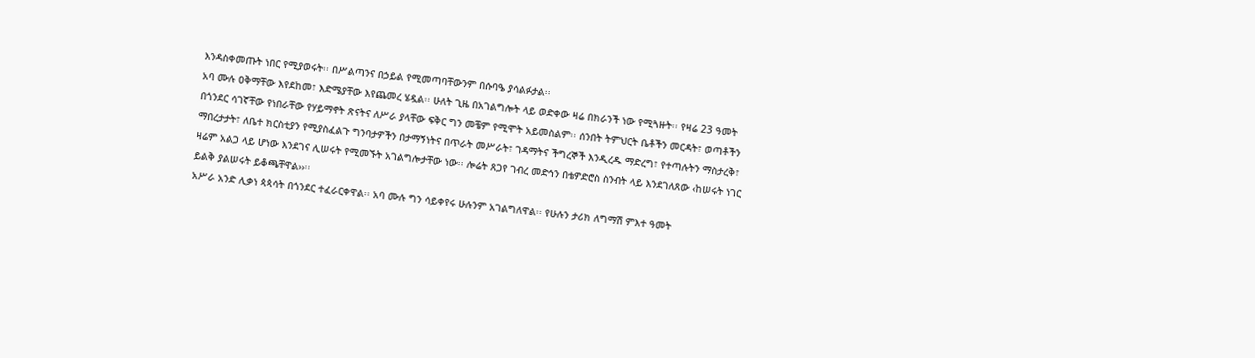እንዳስቀመጡት ነበር የሚያወሩት፡፡ በሥልጣንና በኃይል የሚመጣባቸውንም በሱባዔ ያሳልፉታል፡፡
አባ ሙሉ ዐቅማቸው እየደከመ፣ እድሜያቸው እየጨመረ ሄዷል፡፡ ሁለት ጊዜ በአገልግሎት ላይ ወድቀው ዛሬ በክራንች ነው የሚጓዙት፡፡ የዛሬ 23 ዓመት በጎንደር ሳገኛቸው የነበራቸው የሃይማኖት ጽናትና ለሥራ ያላቸው ፍቅር ግን መቼም የሚሞት አይመስልም፡፡ ሰንበት ትምህርት ቤቶችን መርዳት፣ ወጣቶችን ማበረታታት፣ ለቤተ ክርስቲያን የሚያስፈልጉ ግንባታዎችን በታማኝነትና በጥራት መሥራት፣ ገዳማትና ችግረኞች እንዲረዱ ማድረግ፣ የተጣሉትን ማስታረቅ፣ ዛሬም አልጋ ላይ ሆነው እንደገና ሊሠሩት የሚመኙት አገልግሎታቸው ነው፡፡ ሎሬት ጸጋየ ገብረ መድኅን በቴዎድሮስ ስንብት ላይ እንደገለጸው ‹ከሠሩት ነገር ይልቅ ያልሠሩት ይቆጫቸዋል››፡፡
አሥራ አንድ ሊቃነ ጳጳሳት በጎንደር ተፈራርቀዋል፡፡ አባ ሙሉ ግን ሳይቀየሩ ሁሉንም አገልግለዋል፡፡ የሁሉን ታሪክ ለግማሽ ምእተ ዓመት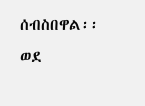ሰብስበዋል፡፡ ወደ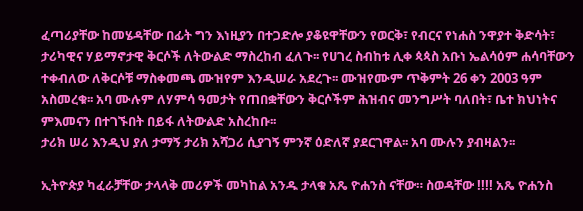ፈጣሪያቸው ከመሄዳቸው በፊት ግን እነዚያን በተጋድሎ ያቆዩዋቸውን የወርቅ፣ የብርና የነሐስ ንዋያተ ቅድሳት፣ ታሪካዊና ሃይማኖታዊ ቅርሶች ለትውልድ ማስረከብ ፈለጉ፡፡ የሀገረ ስብከቱ ሊቀ ጳጳስ አቡነ ኤልሳዕም ሐሳባቸውን ተቀብለው ለቅርሶቹ ማስቀመጫ ሙዝየም እንዲሠራ አደረጉ፡፡ ሙዝየሙም ጥቅምት 26 ቀን 2003 ዓም አስመረቁ፡፡ አባ ሙሉም ለሃምሳ ዓመታት የጠበቋቸውን ቅርሶችም ሕዝብና መንግሥት ባለበት፣ ቤተ ክህነትና ምእመናን በተገኙበት በይፋ ለትውልድ አስረከቡ፡፡
ታሪክ ሠሪ እንዲህ ያለ ታማኝ ታሪክ አሻጋሪ ሲያገኝ ምንኛ ዕድለኛ ያደርገዋል፡፡ አባ ሙሉን ያብዛልን፡፡

ኢትዮጵያ ካፈራቻቸው ታላላቅ መሪዎች መካከል አንዱ ታላቁ አጼ ዮሐንስ ናቸው። ስወዳቸው !!!! አጼ ዮሐንስ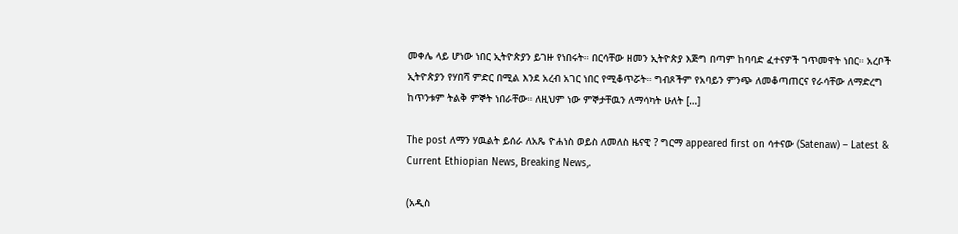መቀሌ ላይ ሆነው ነበር ኢትዮጵያን ይገዙ የነበሩት። በርሳቸው ዘመን ኢትዮጵያ እጅግ በጣም ከባባድ ፈተናዎች ገጥመዋት ነበር። አረቦች ኢትዮጵያን የሃበሻ ምድር በሚል እንደ አረብ አገር ነበር የሚቆጥሯት። ግብጾችም የአባይን ምንጭ ለመቆጣጠርና የራሳቸው ለማድረግ ከጥንቱም ትልቅ ምኞት ነበራቸው። ለዚህም ነው ምኞታቸዉን ለማሳካት ሁለት […]

The post ለማን ሃዉልት ይሰራ ለአጼ ዮሐነስ ወይስ ለመለስ ዜናዊ ? ግርማ appeared first on ሳተናው (Satenaw) – Latest & Current Ethiopian News, Breaking News,.

(አዲስ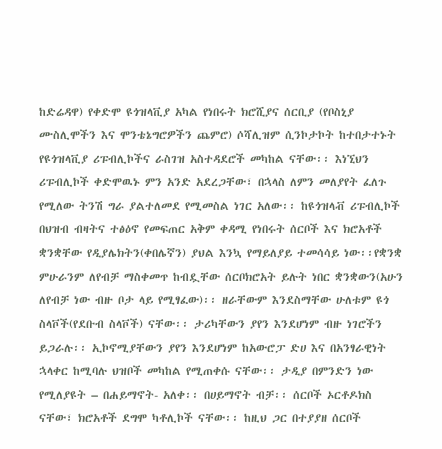ከድሬዳዋ) የቀድሞ ዩጎዝላቪያ አካል የነበሩት ክሮሺያና ሰርቢያ (የቦስኒያ ሙስሊሞችን እና ሞንቴኔግሮዎችን ጨምሮ) ሶሻሊዝም ሲንኮታኮት ከተበታተኑት የዩጎዝላቪያ ሪፑብሊኮችና ራስገዝ አስተዳደሮች መካከል ናቸው፡፡ እነኚህን ሪፑብሊኮች ቀድሞዉኑ ምን አንድ አደረጋቸው፣ በኋላስ ለምን መለያየት ፈለጉ የሚለው ትንሽ ግራ ያልተለመደ የሚመስል ነገር አለው፡፡ ከዩጎዝላቭ ሪፑብሊኮች በህዝብ ብዛትና ተፅዕኖ የመፍጠር አቅም ቀዳሚ የነበሩት ሰርቦች እና ክሮአቶች ቋንቋቸው የዲያሌክትን(ቀበሌኛን) ያህል እንኳ የማይለያይ ተመሳሳይ ነው፡፡የቋንቋ ምሁራንም ለየብቻ ማስቀመጥ ከብዷቸው ሰርቦክሮአት ይሉት ነበር ቋንቋውን(አሁን ለየብቻ ነው ብዙ ቦታ ላይ የሚፃፈው)፡፡ ዘራቸውም እንደስማቸው ሁለቱም ዩጎ ስላቮች(የደቡብ ስላቮች) ናቸው፡፡ ታሪካቸውን ያየን እንደሆነም ብዙ ነገሮችን ይጋራሉ፡፡ ኢኮኖሚያቸውን ያየን እንደሆነም ከአውሮፓ ድሀ እና በአንፃራዊነት ኋላቀር ከሚባሉ ህዝቦች መካከል የሚጠቀሱ ናቸው፡፡ ታዲያ በምንድን ነው የሚለያዩት – በሐይማኖት- አለቀ፡፡ በሀይማኖት ብቻ፡፡ ሰርቦች ኦርቶዶክስ ናቸው፣ ክሮአቶች ደግሞ ካቶሊኮች ናቸው፡፡ ከዚህ ጋር በተያያዘ ሰርቦች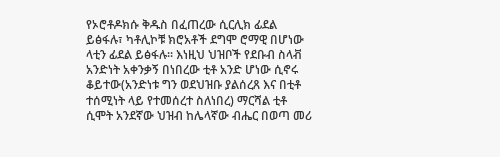የኦሮቶዶክሱ ቅዱስ በፈጠረው ሲርሊክ ፊደል ይፅፋሉ፣ ካቶሊኮቹ ክሮአቶች ደግሞ ሮማዊ በሆነው ላቲን ፊደል ይፅፋሉ፡፡ እነዚህ ህዝቦች የደቡብ ስላቭ አንድነት አቀንቃኝ በነበረው ቲቶ አንድ ሆነው ሲኖሩ ቆይተው(አንድነቱ ግን ወደህዝቡ ያልሰረጸ እና በቲቶ ተሰሚነት ላይ የተመሰረተ ስለነበረ) ማርሻል ቲቶ ሲሞት አንደኛው ህዝብ ከሌላኛው ብሔር በወጣ መሪ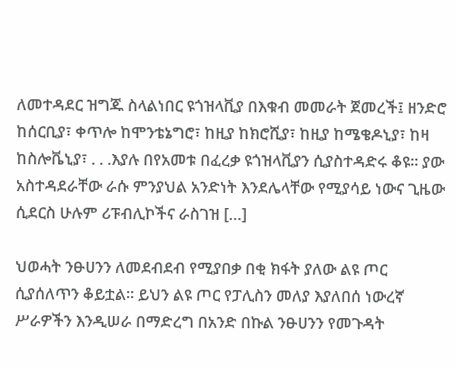ለመተዳደር ዝግጁ ስላልነበር ዩጎዝላቪያ በእቁብ መመራት ጀመረች፤ ዘንድሮ ከሰርቢያ፣ ቀጥሎ ከሞንቴኔግሮ፣ ከዚያ ከክሮሺያ፣ ከዚያ ከሜቄዶኒያ፣ ከዛ ከስሎቬኒያ፣ . . .እያሉ በየአመቱ በፈረቃ ዩጎዝላቪያን ሲያስተዳድሩ ቆዩ፡፡ ያው አስተዳደራቸው ራሱ ምንያህል አንድነት እንደሌላቸው የሚያሳይ ነውና ጊዜው ሲደርስ ሁሉም ሪፑብሊኮችና ራስገዝ […]

ህወሓት ንፁሀንን ለመደብደብ የሚያበቃ በቂ ክፋት ያለው ልዩ ጦር ሲያሰለጥን ቆይቷል። ይህን ልዩ ጦር የፓሊስን መለያ እያለበሰ ነውረኛ ሥራዎችን እንዲሠራ በማድረግ በአንድ በኩል ንፁሀንን የመጉዳት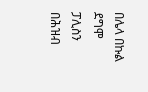በሌላ በኩል ደግሞ ፓሊስን በሕዝብ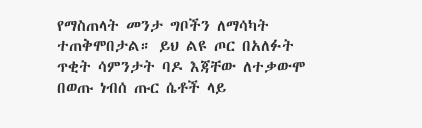የማስጠላት መንታ ግቦችን ለማሳካት ተጠቅሞበታል። ይህ ልዩ ጦር በአለፉት ጥቂት ሳምንታት ባዶ እጃቸው ለተቃውሞ በወጡ ነብሰ ጡር ሴቶች ላይ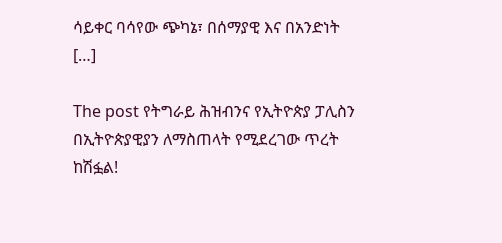ሳይቀር ባሳየው ጭካኔ፣ በሰማያዊ እና በአንድነት […]

The post የትግራይ ሕዝብንና የኢትዮጵያ ፓሊስን በኢትዮጵያዊያን ለማስጠላት የሚደረገው ጥረት ከሽፏል!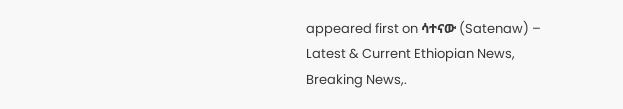appeared first on ሳተናው (Satenaw) – Latest & Current Ethiopian News, Breaking News,.